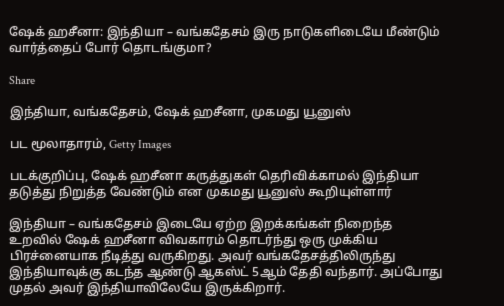ஷேக் ஹசீனா: இந்தியா – வங்கதேசம் இரு நாடுகளிடையே மீண்டும் வார்த்தைப் போர் தொடங்குமா?

Share

இந்தியா, வங்கதேசம், ஷேக் ஹசீனா, முகமது யூனுஸ்

பட மூலாதாரம், Getty Images

படக்குறிப்பு, ஷேக் ஹசீனா கருத்துகள் தெரிவிக்காமல் இந்தியா தடுத்து நிறுத்த வேண்டும் என முகமது யூனுஸ் கூறியுள்ளார்

இந்தியா – வங்கதேசம் இடையே ஏற்ற இறக்கங்கள் நிறைந்த உறவில் ஷேக் ஹசீனா விவகாரம் தொடர்ந்து ஒரு முக்கிய பிரச்னையாக நீடித்து வருகிறது. அவர் வங்கதேசத்திலிருந்து இந்தியாவுக்கு கடந்த ஆண்டு ஆகஸ்ட் 5ஆம் தேதி வந்தார். அப்போது முதல் அவர் இந்தியாவிலேயே இருக்கிறார்.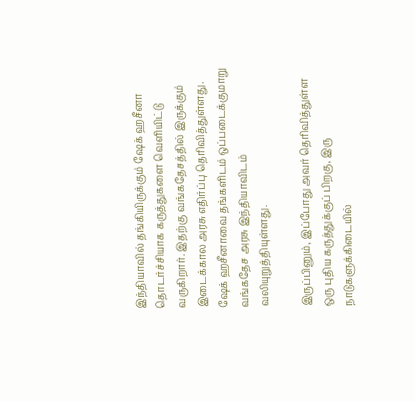இந்தியாவில் தங்கியிருக்கும் ஷேக் ஹசீனா தொடர்ச்சியாக கருத்துகளை வெளியிட்டு வருகிறார். இதற்கு வங்கதேசத்தில் இருக்கும் இடைக்கால அரசு எதிர்ப்பு தெரிவித்துள்ளது. ஷேக் ஹசீனாவை தங்களிடம் ஒப்படைக்குமாறு வங்கதேச அரசு இந்தியாவிடம் வலியுறுத்தியுள்ளது.

இருப்பினும், இப்போது அவர் தெரிவித்துள்ள ஒரு புதிய கருத்துக்குப் பிறகு, இரு நாடுகளுக்கிடையில்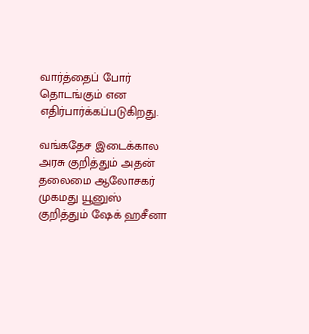வார்த்தைப் போர் தொடங்கும் என எதிர்பார்க்கப்படுகிறது.

வங்கதேச இடைக்கால அரசு குறித்தும் அதன் தலைமை ஆலோசகர் முகமது யூனுஸ் குறித்தும் ஷேக் ஹசீனா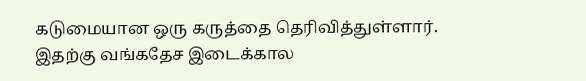கடுமையான ஒரு கருத்தை தெரிவித்துள்ளார். இதற்கு வங்கதேச இடைக்கால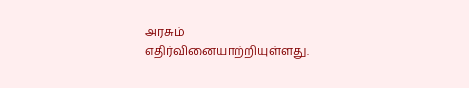அரசும் எதிர்வினையாற்றியுள்ளது.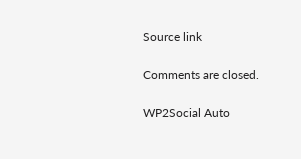Source link

Comments are closed.

WP2Social Auto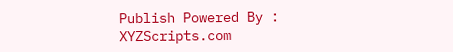Publish Powered By : XYZScripts.com